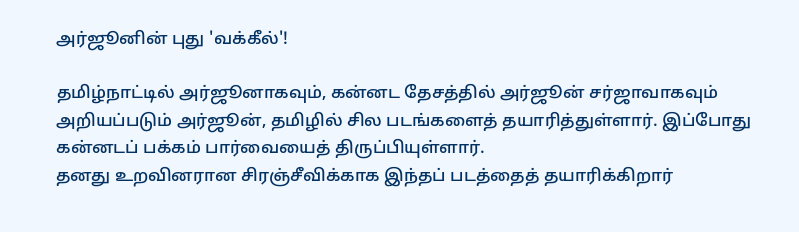அர்ஜூனின் புது 'வக்கீல்'!

தமிழ்நாட்டில் அர்ஜூனாகவும், கன்னட தேசத்தில் அர்ஜூன் சர்ஜாவாகவும் அறியப்படும் அர்ஜூன், தமிழில் சில படங்களைத் தயாரித்துள்ளார். இப்போது கன்னடப் பக்கம் பார்வையைத் திருப்பியுள்ளார்.
தனது உறவினரான சிரஞ்சீவிக்காக இந்தப் படத்தைத் தயாரிக்கிறார்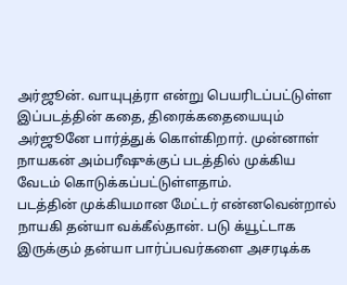அர்ஜூன். வாயுபுத்ரா என்று பெயரிடப்பட்டுள்ள இப்படத்தின் கதை, திரைக்கதையையும் அர்ஜூனே பார்த்துக் கொள்கிறார். முன்னாள் நாயகன் அம்பரீஷுக்குப் படத்தில் முக்கிய வேடம் கொடுக்கப்பட்டுள்ளதாம்.
படத்தின் முக்கியமான மேட்டர் என்னவென்றால் நாயகி தன்யா வக்கீல்தான். படு க்யூட்டாக இருக்கும் தன்யா பார்ப்பவர்களை அசரடிக்க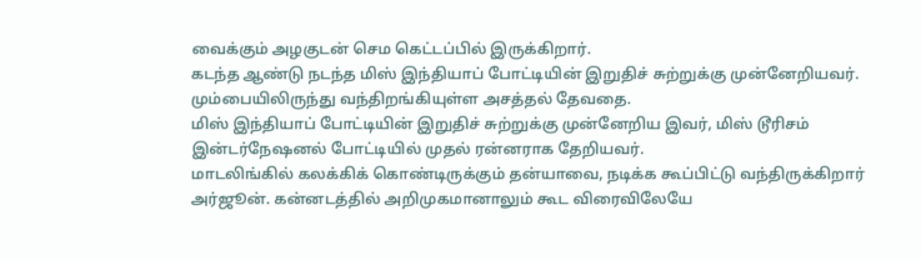வைக்கும் அழகுடன் செம கெட்டப்பில் இருக்கிறார்.
கடந்த ஆண்டு நடந்த மிஸ் இந்தியாப் போட்டியின் இறுதிச் சுற்றுக்கு முன்னேறியவர். மும்பையிலிருந்து வந்திறங்கியுள்ள அசத்தல் தேவதை.
மிஸ் இந்தியாப் போட்டியின் இறுதிச் சுற்றுக்கு முன்னேறிய இவர், மிஸ் டூரிசம் இன்டர்நேஷனல் போட்டியில் முதல் ரன்னராக தேறியவர்.
மாடலிங்கில் கலக்கிக் கொண்டிருக்கும் தன்யாவை, நடிக்க கூப்பிட்டு வந்திருக்கிறார் அர்ஜூன். கன்னடத்தில் அறிமுகமானாலும் கூட விரைவிலேயே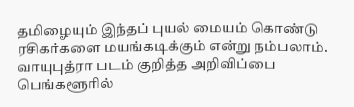தமிழையும் இந்தப் புயல் மையம் கொண்டு ரசிகர்களை மயங்கடிக்கும் என்று நம்பலாம்.
வாயுபுத்ரா படம் குறித்த அறிவிப்பை பெங்களூரில்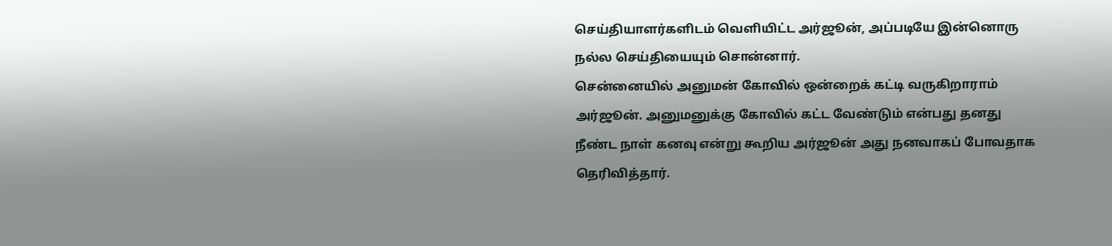செய்தியாளர்களிடம் வெளியிட்ட அர்ஜூன், அப்படியே இன்னொரு நல்ல செய்தியையும் சொன்னார்.
சென்னையில் அனுமன் கோவில் ஒன்றைக் கட்டி வருகிறாராம் அர்ஜூன். அனுமனுக்கு கோவில் கட்ட வேண்டும் என்பது தனது நீண்ட நாள் கனவு என்று கூறிய அர்ஜூன் அது நனவாகப் போவதாக தெரிவித்தார்.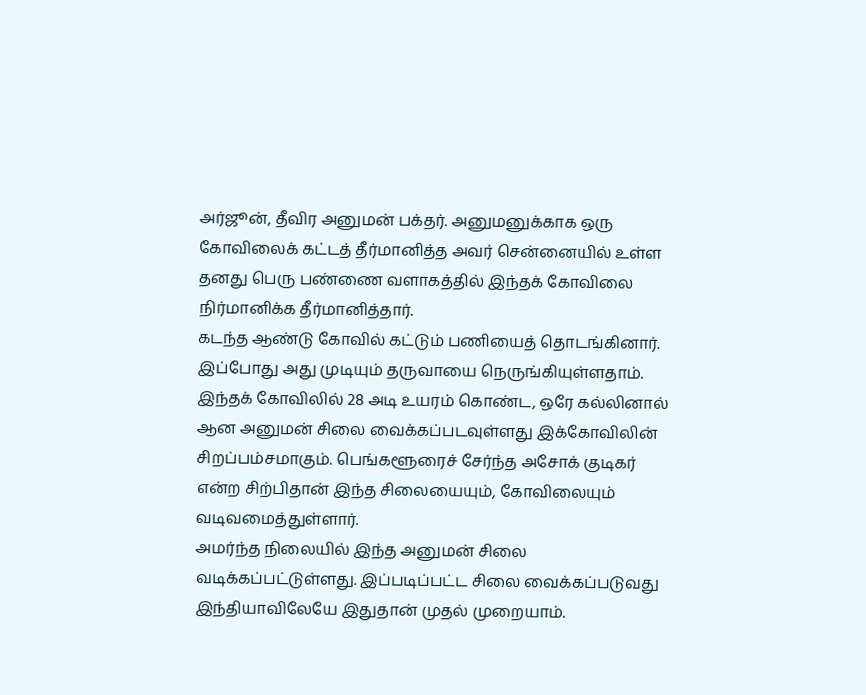அர்ஜூன், தீவிர அனுமன் பக்தர். அனுமனுக்காக ஒரு கோவிலைக் கட்டத் தீர்மானித்த அவர் சென்னையில் உள்ள தனது பெரு பண்ணை வளாகத்தில் இந்தக் கோவிலை நிர்மானிக்க தீர்மானித்தார்.
கடந்த ஆண்டு கோவில் கட்டும் பணியைத் தொடங்கினார். இப்போது அது முடியும் தருவாயை நெருங்கியுள்ளதாம்.
இந்தக் கோவிலில் 28 அடி உயரம் கொண்ட, ஒரே கல்லினால் ஆன அனுமன் சிலை வைக்கப்படவுள்ளது இக்கோவிலின் சிறப்பம்சமாகும். பெங்களூரைச் சேர்ந்த அசோக் குடிகர் என்ற சிற்பிதான் இந்த சிலையையும், கோவிலையும் வடிவமைத்துள்ளார்.
அமர்ந்த நிலையில் இந்த அனுமன் சிலை வடிக்கப்பட்டுள்ளது. இப்படிப்பட்ட சிலை வைக்கப்படுவது இந்தியாவிலேயே இதுதான் முதல் முறையாம்.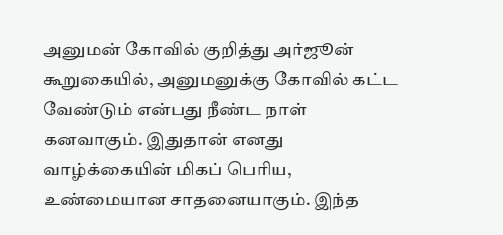அனுமன் கோவில் குறித்து அர்ஜூன் கூறுகையில், அனுமனுக்கு கோவில் கட்ட வேண்டும் என்பது நீண்ட நாள் கனவாகும். இதுதான் எனது வாழ்க்கையின் மிகப் பெரிய, உண்மையான சாதனையாகும். இந்த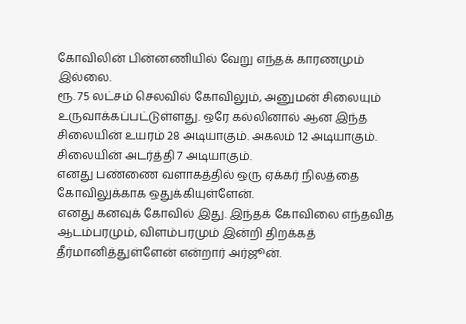கோவிலின் பின்னணியில் வேறு எந்தக் காரணமும் இல்லை.
ரூ. 75 லட்சம் செலவில் கோவிலும், அனுமன் சிலையும் உருவாக்கப்பட்டுள்ளது. ஒரே கல்லினால் ஆன இந்த சிலையின் உயரம் 28 அடியாகும். அகலம் 12 அடியாகும். சிலையின் அடர்த்தி 7 அடியாகும்.
எனது பண்ணை வளாகத்தில் ஒரு ஏக்கர் நிலத்தை கோவிலுக்காக ஒதுக்கியுள்ளேன்.
எனது கனவுக் கோவில் இது. இந்தக் கோவிலை எந்தவித ஆடம்பரமும், விளம்பரமும் இன்றி திறக்கத் தீர்மானித்துள்ளேன் என்றார் அர்ஜூன்.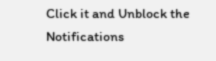Click it and Unblock the Notifications